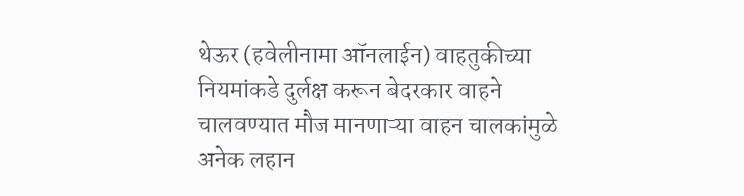थेऊर (हवेलीनामा ऑनलाईन) वाहतुकीच्या नियमांकडे दुर्लक्ष करून बेदरकार वाहने चालवण्यात मौज मानणाऱ्या वाहन चालकांमुळे अनेक लहान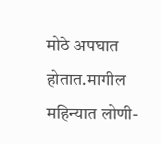मोठे अपघात होतात.मागील महिन्यात लोणी-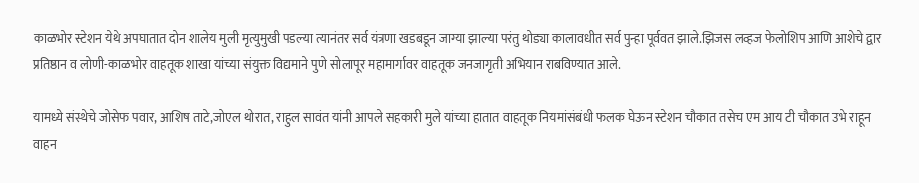काळभोर स्टेशन येथे अपघातात दोन शालेय मुली मृत्युमुखी पडल्या त्यानंतर सर्व यंत्रणा खडबडून जाग्या झाल्या परंतु थोड्या कालावधीत सर्व पुन्हा पूर्ववत झाले.झिजस लव्हज फेलोशिप आणि आशेचे द्वार प्रतिष्ठान व लोणी-काळभोर वाहतूक शाखा यांच्या संयुक्त विद्यमाने पुणे सोलापूर महामार्गावर वाहतूक जनजागृती अभियान राबविण्यात आले.

यामध्ये संस्थेचे जोसेफ पवार, आशिष ताटे,जोएल थोरात, राहुल सावंत यांनी आपले सहकारी मुले यांच्या हातात वाहतूक नियमांसंबंधी फलक घेऊन स्टेशन चौकात तसेच एम आय टी चौकात उभे राहून वाहन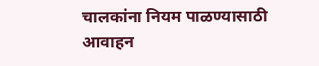चालकांना नियम पाळण्यासाठी आवाहन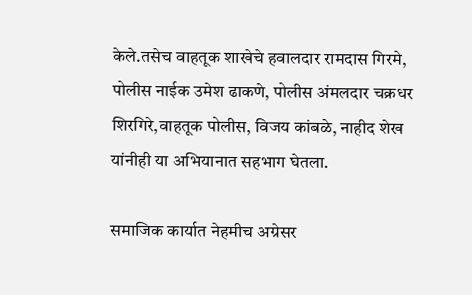केले.तसेच वाहतूक शाखेचे हवालदार रामदास गिरमे, पोलीस नाईक उमेश ढाकणे, पोलीस अंमलदार चक्रधर शिरगिरे,वाहतूक पोलीस, विजय कांबळे, नाहीद शेख यांनीही या अभियानात सहभाग घेतला.

समाजिक कार्यात नेहमीच अग्रेसर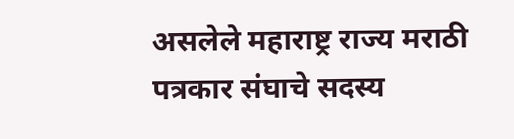असलेले महाराष्ट्र राज्य मराठी पत्रकार संघाचे सदस्य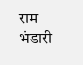राम भंडारी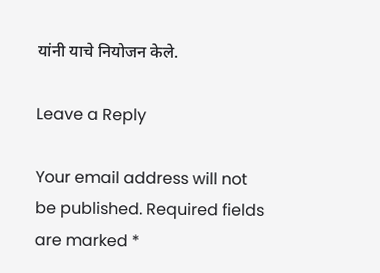यांनी याचे नियोजन केले.

Leave a Reply

Your email address will not be published. Required fields are marked *